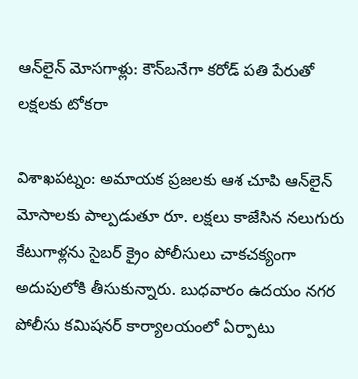ఆన్‌లైన్ మోసగాళ్లు: కౌన్‌బనేగా కరోడ్ పతి పేరుతో లక్షలకు టోకరా

విశాఖపట్నం: అమాయక ప్రజలకు ఆశ చూపి ఆన్‌లైన్ మోసాలకు పాల్పడుతూ రూ. లక్షలు కాజేసిన నలుగురు కేటుగాళ్లను సైబర్‌ క్రైం పోలీసులు చాకచక్యంగా అదుపులోకి తీసుకున్నారు. బుధవారం ఉదయం నగర పోలీసు కమిషనర్‌ కార్యాలయంలో ఏర్పాటు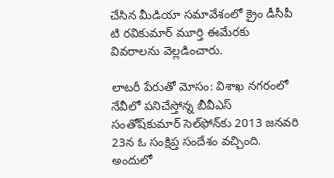చేసిన మీడియా సమావేశంలో క్రైం డీసీపీ టి రవికుమార్‌ మూర్తి ఈమేరకు వివరాలను వెల్లడించారు.

లాటరీ పేరుతో మోసం: విశాఖ నగరంలో నేవీలో పనిచేస్తోన్న బీవీఎస్‌ సంతోష్‌కుమార్‌ సెల్‌ఫోన్‌కు 2013 జనవరి 23న ఓ సంక్షిప్త సందేశం వచ్చింది. అందులో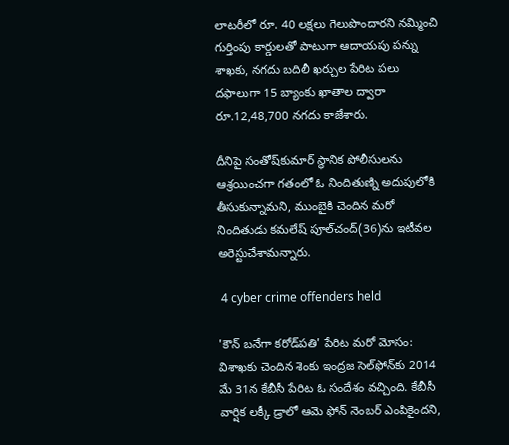లాటరీలో రూ. 40 లక్షలు గెలుపొందారని నమ్మించి గుర్తింపు కార్డులతో పాటుగా ఆదాయపు పన్ను శాఖకు, నగదు బదిలీ ఖర్చుల పేరిట పలు దఫాలుగా 15 బ్యాంకు ఖాతాల ద్వారా రూ.12,48,700 నగదు కాజేశారు.

దీనిపై సంతోష్‌కుమార్‌ స్థానిక పోలీసులను ఆశ్రయించగా గతంలో ఓ నిందితుణ్ని అదుపులోకి తీసుకున్నామని, ముంబైకి చెందిన మరో నిందితుడు కమలేష్‌ పూల్‌చంద్‌(36)ను ఇటీవల అరెస్టుచేశామన్నారు.

 4 cyber crime offenders held

'కౌన్‌ బనేగా కరోడ్‌పతి' పేరిట మరో మోసం: విశాఖకు చెందిన శెంకు ఇంద్రజ సెల్‌ఫోన్‌కు 2014 మే 31న కేబీసీ పేరిట ఓ సందేశం వచ్చింది. కేబీసీ వార్షిక లక్కీ డ్రాలో ఆమె ఫోన్‌ నెంబర్‌ ఎంపికైందని,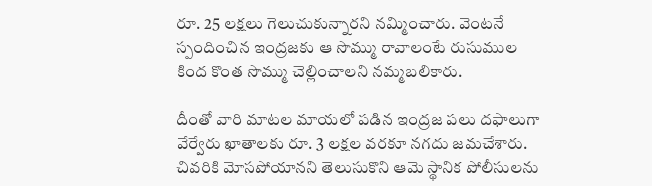రూ. 25 లక్షలు గెలుచుకున్నారని నమ్మించారు. వెంటనే స్పందించిన ఇంద్రజకు ఆ సొమ్ము రావాలంటే రుసుముల కింద కొంత సొమ్ము చెల్లించాలని నమ్మబలికారు.

దీంతో వారి మాటల మాయలో పడిన ఇంద్రజ పలు దఫాలుగా వేర్వేరు ఖాతాలకు రూ. 3 లక్షల వరకూ నగదు జమచేశారు. చివరికి మోసపోయానని తెలుసుకొని ఆమె స్థానిక పోలీసులను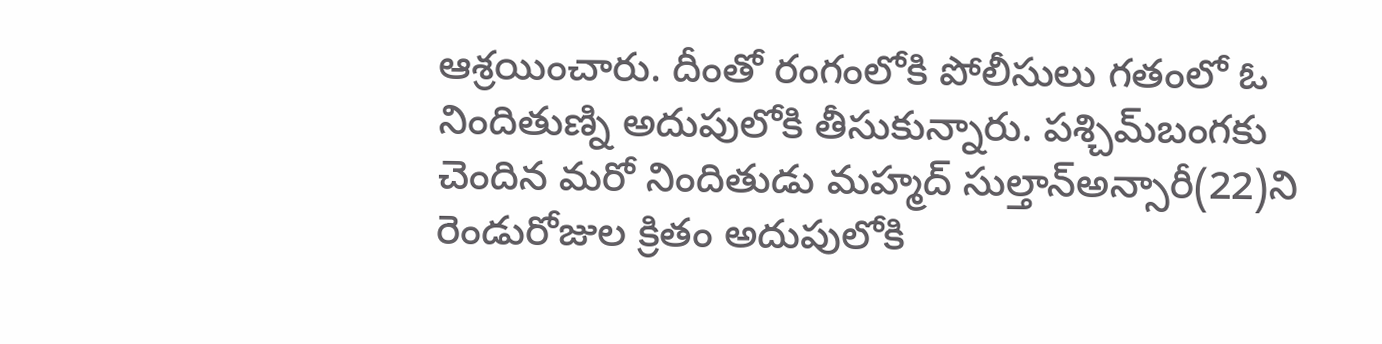ఆశ్రయించారు. దీంతో రంగంలోకి పోలీసులు గతంలో ఓ నిందితుణ్ని అదుపులోకి తీసుకున్నారు. పశ్చిమ్‌బంగకు చెందిన మరో నిందితుడు మహ్మద్‌ సుల్తాన్‌అన్సారీ(22)ని రెండురోజుల క్రితం అదుపులోకి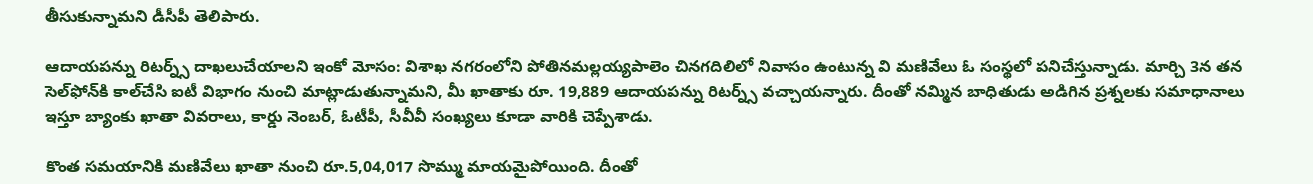తీసుకున్నామని డీసీపీ తెలిపారు.

ఆదాయపన్ను రిటర్న్స్‌ దాఖలుచేయాలని ఇంకో మోసం: విశాఖ నగరంలోని పోతినమల్లయ్యపాలెం చినగదిలిలో నివాసం ఉంటున్న వి మణివేలు ఓ సంస్థలో పనిచేస్తున్నాడు. మార్చి 3న తన సెల్‌ఫోన్‌కి కాల్‌చేసి ఐటీ విభాగం నుంచి మాట్లాడుతున్నామని, మీ ఖాతాకు రూ. 19,889 ఆదాయపన్ను రిటర్న్స్‌ వచ్చాయన్నారు. దీంతో నమ్మిన బాధితుడు అడిగిన ప్రశ్నలకు సమాధానాలు ఇస్తూ బ్యాంకు ఖాతా వివరాలు, కార్డు నెంబర్‌, ఓటీపీ, సీవీవీ సంఖ్యలు కూడా వారికి చెప్పేశాడు.

కొంత సమయానికి మణివేలు ఖాతా నుంచి రూ.5,04,017 సొమ్ము మాయమైపోయింది. దీంతో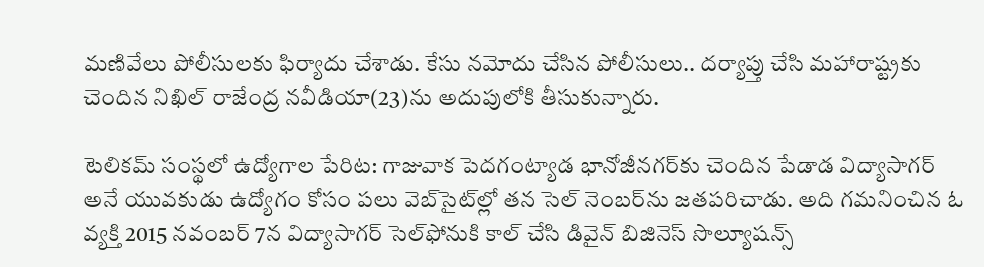మణివేలు పోలీసులకు ఫిర్యాదు చేశాడు. కేసు నమోదు చేసిన పోలీసులు.. దర్యాప్తు చేసి మహారాష్ట్రకు చెందిన నిఖిల్‌ రాజేంద్ర నవీడియా(23)ను అదుపులోకి తీసుకున్నారు.

టెలికమ్‌ సంస్థలో ఉద్యోగాల పేరిట: గాజువాక పెదగంట్యాడ భానోజీనగర్‌కు చెందిన పేడాడ విద్యాసాగర్‌ అనే యువకుడు ఉద్యోగం కోసం పలు వెబ్‌సైట్‌ల్లో తన సెల్‌ నెంబర్‌ను జతపరిచాడు. అది గమనించిన ఓ వ్యక్తి 2015 నవంబర్‌ 7న విద్యాసాగర్‌ సెల్‌ఫోనుకి కాల్‌ చేసి డివైన్‌ బిజినెస్‌ సొల్యూషన్స్‌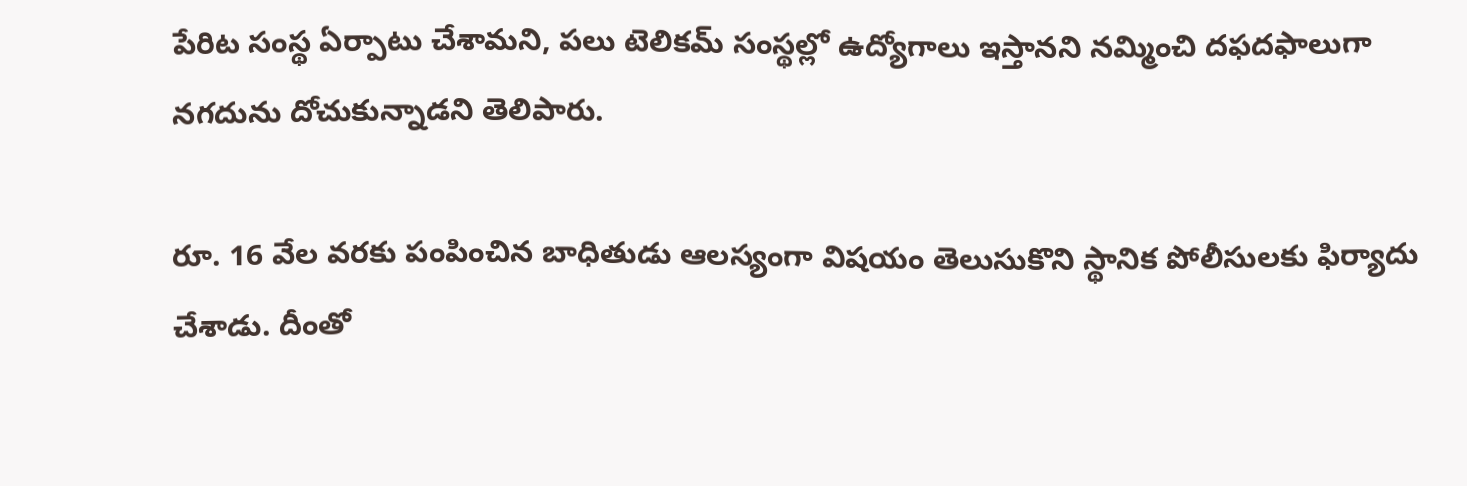పేరిట సంస్థ ఏర్పాటు చేశామని, పలు టెలికమ్‌ సంస్థల్లో ఉద్యోగాలు ఇస్తానని నమ్మించి దఫదఫాలుగా నగదును దోచుకున్నాడని తెలిపారు.

రూ. 16 వేల వరకు పంపించిన బాధితుడు ఆలస్యంగా విషయం తెలుసుకొని స్థానిక పోలీసులకు ఫిర్యాదు చేశాడు. దీంతో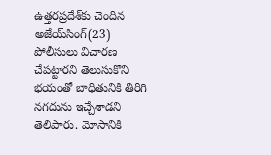ఉత్తరప్రదేశ్‌కు చెందిన అజేయ్‌సింగ్‌(23) పోలీసులు విచారణ చేపట్టారని తెలుసుకొని భయంతో బాధితునికి తిరిగి నగదును ఇచ్చేశాడని తెలిపారు. మోసానికి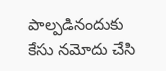పాల్పడినందుకు కేసు నమోదు చేసి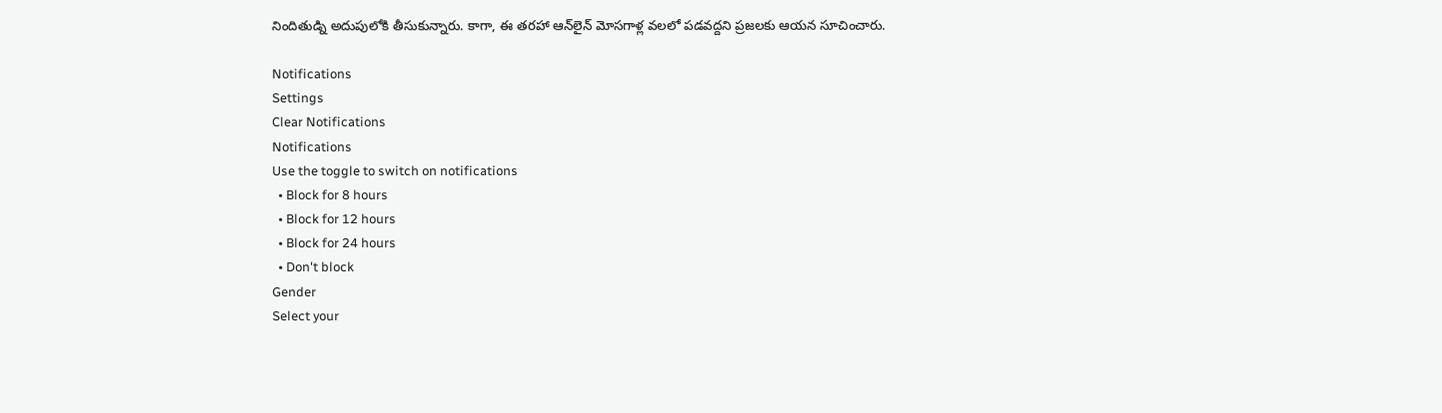నిందితుడ్ని అదుపులోకి తీసుకున్నారు. కాగా, ఈ తరహా ఆన్‌లైన్ మోసగాళ్ల వలలో పడవద్దని ప్రజలకు ఆయన సూచించారు.

Notifications
Settings
Clear Notifications
Notifications
Use the toggle to switch on notifications
  • Block for 8 hours
  • Block for 12 hours
  • Block for 24 hours
  • Don't block
Gender
Select your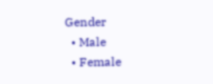Gender
  • Male
  • Female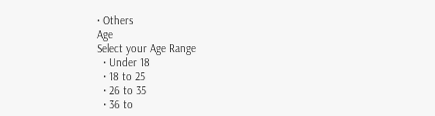• Others
Age
Select your Age Range
  • Under 18
  • 18 to 25
  • 26 to 35
  • 36 to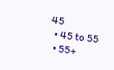45
  • 45 to 55
  • 55+